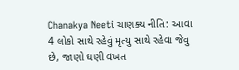Chanakya Neeti ચાણક્ય નીતિ: આવા 4 લોકો સાથે રહેવું મૃત્યુ સાથે રહેવા જેવુ છે, જાણો ઘણી વખત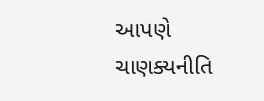આપણે ચાણક્યનીતિ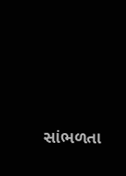સાંભળતા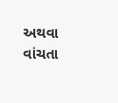અથવા વાંચતા